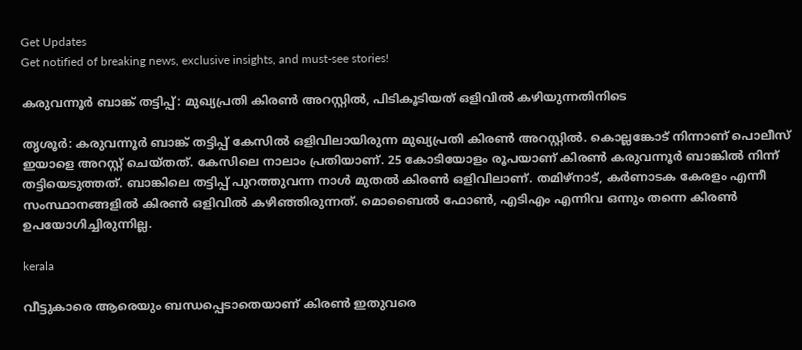Get Updates
Get notified of breaking news, exclusive insights, and must-see stories!

കരുവന്നൂര്‍ ബാങ്ക് തട്ടിപ്പ്: മുഖ്യപ്രതി കിരണ്‍ അറസ്റ്റില്‍, പിടികൂടിയത് ഒളിവില്‍ കഴിയുന്നതിനിടെ

തൃശൂര്‍: കരുവന്നൂര്‍ ബാങ്ക് തട്ടിപ്പ് കേസില്‍ ഒളിവിലായിരുന്ന മുഖ്യപ്രതി കിരണ്‍ അറസ്റ്റില്‍. കൊല്ലങ്കോട് നിന്നാണ് പൊലീസ് ഇയാളെ അറസ്റ്റ് ചെയ്തത്. കേസിലെ നാലാം പ്രതിയാണ്. 25 കോടിയോളം രൂപയാണ് കിരണ്‍ കരുവന്നൂര്‍ ബാങ്കില്‍ നിന്ന് തട്ടിയെടുത്തത്. ബാങ്കിലെ തട്ടിപ്പ് പുറത്തുവന്ന നാള്‍ മുതല്‍ കിരണ്‍ ഒളിവിലാണ്. തമിഴ്‌നാട്, കര്‍ണാടക കേരളം എന്നീ സംസ്ഥാനങ്ങളില്‍ കിരണ്‍ ഒളിവില്‍ കഴിഞ്ഞിരുന്നത്. മൊബൈല്‍ ഫോണ്‍, എടിഎം എന്നിവ ഒന്നും തന്നെ കിരണ്‍ ഉപയോഗിച്ചിരുന്നില്ല.

kerala

വീട്ടുകാരെ ആരെയും ബന്ധപ്പെടാതെയാണ് കിരണ്‍ ഇതുവരെ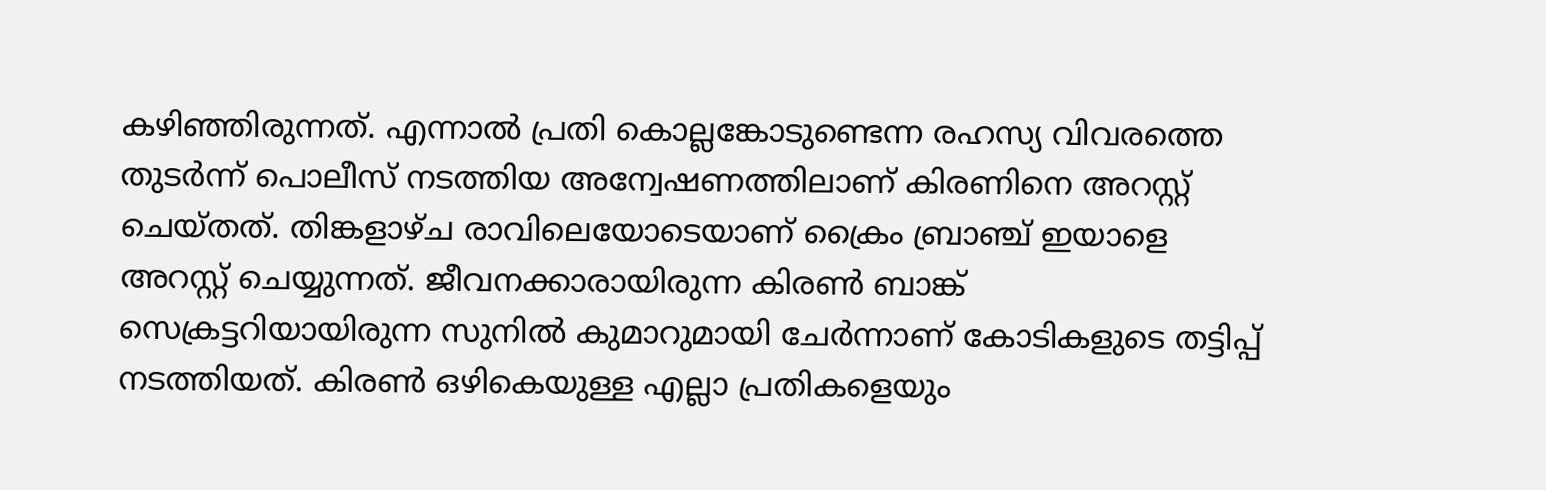കഴിഞ്ഞിരുന്നത്. എന്നാല്‍ പ്രതി കൊല്ലങ്കോടുണ്ടെന്ന രഹസ്യ വിവരത്തെ തുടര്‍ന്ന് പൊലീസ് നടത്തിയ അന്വേഷണത്തിലാണ് കിരണിനെ അറസ്റ്റ് ചെയ്തത്. തിങ്കളാഴ്ച രാവിലെയോടെയാണ് ക്രൈം ബ്രാഞ്ച് ഇയാളെ അറസ്റ്റ് ചെയ്യുന്നത്. ജീവനക്കാരായിരുന്ന കിരണ്‍ ബാങ്ക് സെക്രട്ടറിയായിരുന്ന സുനില്‍ കുമാറുമായി ചേര്‍ന്നാണ് കോടികളുടെ തട്ടിപ്പ് നടത്തിയത്. കിരണ്‍ ഒഴികെയുള്ള എല്ലാ പ്രതികളെയും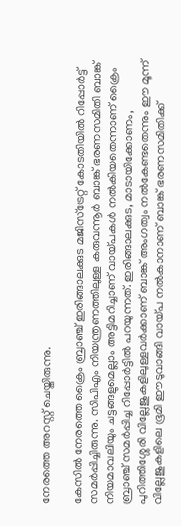നേരത്തെ അറസ്റ്റ് ചെയ്തിരുന്നു.

കേസില്‍ നേരത്തെ ക്രൈം ബ്രാഞ്ച് ഇരിങ്ങാലക്കുട മജിസ്ട്രേറ്റ് കോടതിയില്‍ റിപ്പോര്‍ട്ട് സമര്‍പ്പിച്ചിരുന്നു. സിപിഎം നിയന്ത്രണത്തിലുള്ള കരുവന്നൂര്‍ ബാങ്ക് ഭരണസമിതി ബാങ്ക് നിയമാവലിയും ചട്ടങ്ങളുമെല്ലാം അട്ടിമറിച്ചാണ് വായ്പകള്‍ നല്‍കിയതെന്നാണ് ക്രൈം ബ്രാഞ്ച് സമര്‍പ്പിച്ച റിപ്പോര്‍ട്ടില്‍ പറയുന്നത്. ഇരിങ്ങാലക്കുട, മാടായിക്കോണം, പുറിത്തിശ്ശേരി വില്ലേജുകളിലുള്ളവര്‍ക്കാണ് ബാങ്ക് അംഗത്വം നല്‍കേണ്ടതെന്നും ഈ മൂന്ന് വില്ലേജുകളിലെ ഭൂമി ഈടുവാങ്ങി വായ്പ നല്‍കാനാണ് ബാങ്ക് ഭരണസമിതിക്ക്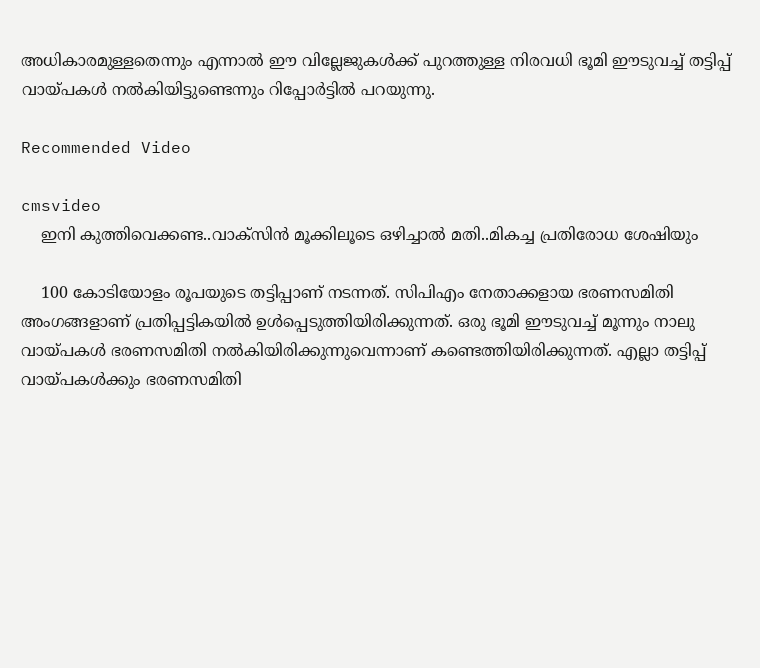അധികാരമുള്ളതെന്നും എന്നാല്‍ ഈ വില്ലേജുകള്‍ക്ക് പുറത്തുള്ള നിരവധി ഭൂമി ഈടുവച്ച് തട്ടിപ്പ് വായ്പകള്‍ നല്‍കിയിട്ടുണ്ടെന്നും റിപ്പോര്‍ട്ടില്‍ പറയുന്നു.

Recommended Video

cmsvideo
    ഇനി കുത്തിവെക്കണ്ട..വാക്സിൻ മൂക്കിലൂടെ ഒഴിച്ചാൽ മതി..മികച്ച പ്രതിരോധ ശേഷിയും

    100 കോടിയോളം രൂപയുടെ തട്ടിപ്പാണ് നടന്നത്. സിപിഎം നേതാക്കളായ ഭരണസമിതി അംഗങ്ങളാണ് പ്രതിപ്പട്ടികയില്‍ ഉള്‍പ്പെടുത്തിയിരിക്കുന്നത്. ഒരു ഭൂമി ഈടുവച്ച് മൂന്നും നാലു വായ്പകള്‍ ഭരണസമിതി നല്‍കിയിരിക്കുന്നുവെന്നാണ് കണ്ടെത്തിയിരിക്കുന്നത്. എല്ലാ തട്ടിപ്പ് വായ്പകള്‍ക്കും ഭരണസമിതി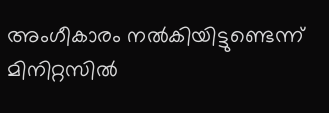അംഗീകാരം നല്‍കിയിട്ടുണ്ടെന്ന് മിനിറ്റസില്‍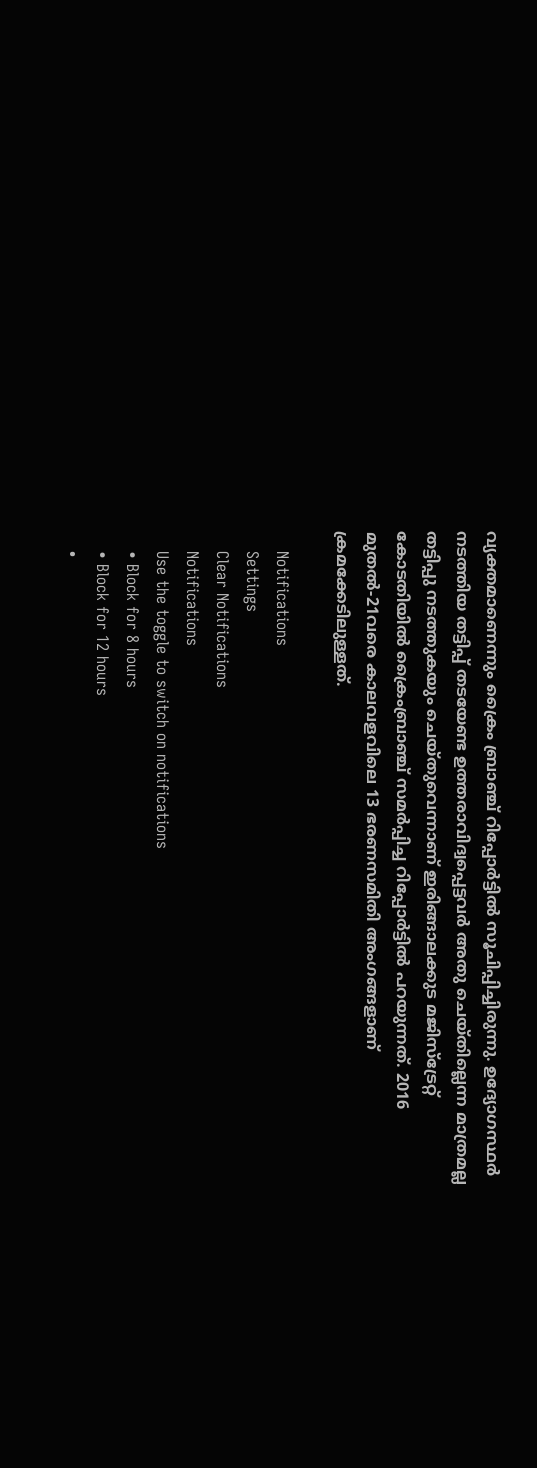വ്യക്തമാണെന്നും ക്രൈം ബ്രാഞ്ച് റിപ്പോര്‍ട്ടില്‍ സൂചിപ്പിച്ചിരുന്നു. ഉദ്യോഗസ്ഥര്‍ നടത്തിയ തട്ടിപ്പ് തടയേണ്ട ഉത്തരാവിദ്വപ്പെട്ടവര്‍ അതു ചെയ്തില്ലെന്ന മാത്രമല്ല തട്ടിപ്പു നടത്തുകയും ചെയ്തുവെന്നാണ് ഇരിങ്ങാലക്കുട മജിസ്ട്രേറ്റ് കോടതിയില്‍ ക്രൈംബ്രാഞ്ച് സമര്‍പ്പിച്ച റിപ്പോര്‍ട്ടില്‍ പറയുന്നത്. 2016 മുതല്‍-21വരെ കാലവളവിലെ 13 ഭരണസമിതി അംഗങ്ങളാണ് ക്രമക്കേടിലുള്ളത്.

    Notifications
    Settings
    Clear Notifications
    Notifications
    Use the toggle to switch on notifications
    • Block for 8 hours
    • Block for 12 hours
    •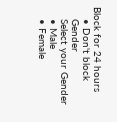Block for 24 hours
    • Don't block
    Gender
    Select your Gender
    • Male
    • Female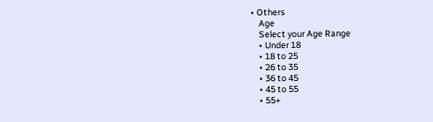• Others
    Age
    Select your Age Range
    • Under 18
    • 18 to 25
    • 26 to 35
    • 36 to 45
    • 45 to 55
    • 55+